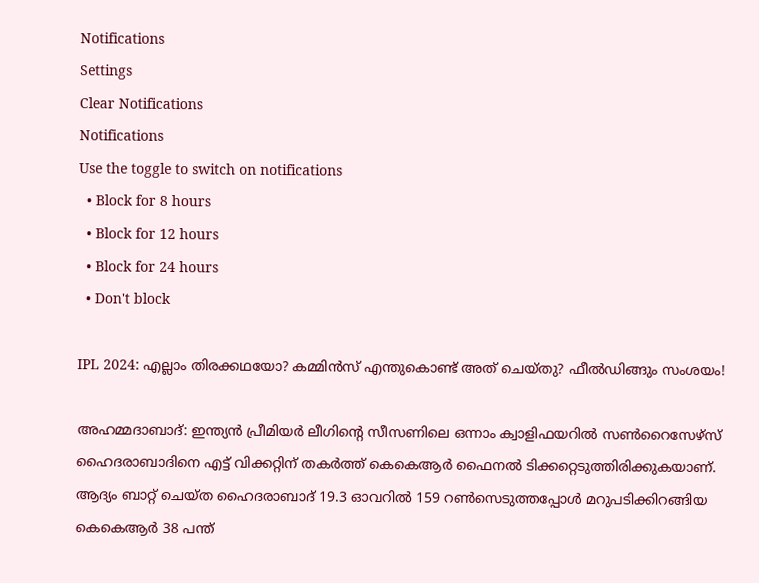Notifications
Settings
Clear Notifications
Notifications
Use the toggle to switch on notifications
  • Block for 8 hours
  • Block for 12 hours
  • Block for 24 hours
  • Don't block

IPL 2024: എല്ലാം തിരക്കഥയോ? കമ്മിന്‍സ് എന്തുകൊണ്ട് അത് ചെയ്തു? ഫീല്‍ഡിങ്ങും സംശയം!

അഹമ്മദാബാദ്: ഇന്ത്യന്‍ പ്രീമിയര്‍ ലീഗിന്റെ സീസണിലെ ഒന്നാം ക്വാളിഫയറില്‍ സണ്‍റൈസേഴ്‌സ് ഹൈദരാബാദിനെ എട്ട് വിക്കറ്റിന് തകര്‍ത്ത് കെകെആര്‍ ഫൈനല്‍ ടിക്കറ്റെടുത്തിരിക്കുകയാണ്. ആദ്യം ബാറ്റ് ചെയ്ത ഹൈദരാബാദ് 19.3 ഓവറില്‍ 159 റണ്‍സെടുത്തപ്പോള്‍ മറുപടിക്കിറങ്ങിയ കെകെആര്‍ 38 പന്ത്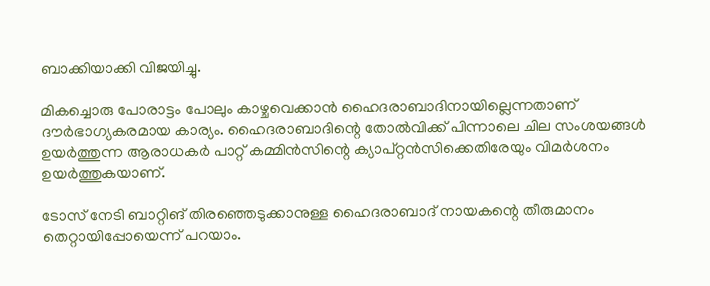ബാക്കിയാക്കി വിജയിച്ചു.

മികച്ചൊരു പോരാട്ടം പോലും കാഴ്ചവെക്കാന്‍ ഹൈദരാബാദിനായില്ലെന്നതാണ് ദൗര്‍ഭാഗ്യകരമായ കാര്യം. ഹൈദരാബാദിന്റെ തോല്‍വിക്ക് പിന്നാലെ ചില സംശയങ്ങള്‍ ഉയര്‍ത്തുന്ന ആരാധകര്‍ പാറ്റ് കമ്മിന്‍സിന്റെ ക്യാപ്റ്റന്‍സിക്കെതിരേയും വിമര്‍ശനം ഉയര്‍ത്തുകയാണ്.

ടോസ് നേടി ബാറ്റിങ് തിരഞ്ഞെടുക്കാനുള്ള ഹൈദരാബാദ് നായകന്റെ തീരുമാനം തെറ്റായിപ്പോയെന്ന് പറയാം.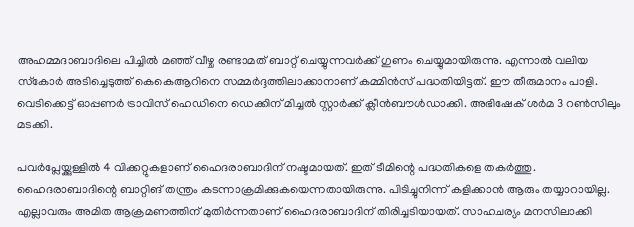അഹമ്മദാബാദിലെ പിച്ചില്‍ മഞ്ഞ് വീഴ്ച രണ്ടാമത് ബാറ്റ് ചെയ്യുന്നവര്‍ക്ക് ഗുണം ചെയ്യുമായിരുന്നു. എന്നാല്‍ വലിയ സ്‌കോര്‍ അടിച്ചെടുത്ത് കെകെആറിനെ സമ്മര്‍ദ്ദത്തിലാക്കാനാണ് കമ്മിന്‍സ് പദ്ധതിയിട്ടത്. ഈ തീരുമാനം പാളി. വെടിക്കെട്ട് ഓപ്പണര്‍ ട്രാവിസ് ഹെഡിനെ ഡെക്കിന് മിച്ചല്‍ സ്റ്റാര്‍ക്ക് ക്ലീന്‍ബൗള്‍ഡാക്കി. അഭിഷേക് ശര്‍മ 3 റണ്‍സിലും മടക്കി.

പവര്‍പ്ലേയ്ക്കുള്ളില്‍ 4 വിക്കറ്റുകളാണ് ഹൈദരാബാദിന് നഷ്ടമായത്. ഇത് ടീമിന്റെ പദ്ധതികളെ തകര്‍ത്തു. ഹൈദരാബാദിന്റെ ബാറ്റിങ് തന്ത്രം കടന്നാക്രമിക്കുകയെന്നതായിരുന്നു. പിടിച്ചുനിന്ന് കളിക്കാന്‍ ആരും തയ്യാറായില്ല. എല്ലാവരും അമിത ആക്രമണത്തിന് മുതിര്‍ന്നതാണ് ഹൈദരാബാദിന് തിരിച്ചടിയായത്. സാഹചര്യം മനസിലാക്കി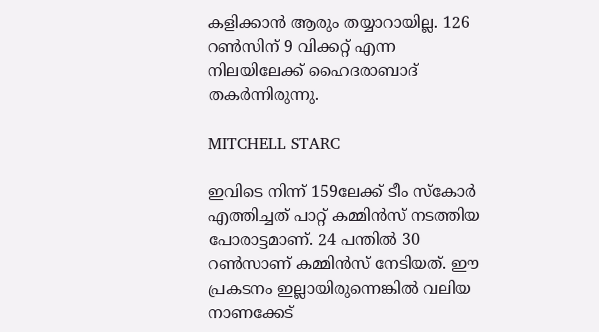കളിക്കാന്‍ ആരും തയ്യാറായില്ല. 126 റണ്‍സിന് 9 വിക്കറ്റ് എന്ന നിലയിലേക്ക് ഹൈദരാബാദ് തകര്‍ന്നിരുന്നു.

MITCHELL STARC

ഇവിടെ നിന്ന് 159ലേക്ക് ടീം സ്‌കോര്‍ എത്തിച്ചത് പാറ്റ് കമ്മിന്‍സ് നടത്തിയ പോരാട്ടമാണ്. 24 പന്തില്‍ 30 റണ്‍സാണ് കമ്മിന്‍സ് നേടിയത്. ഈ പ്രകടനം ഇല്ലായിരുന്നെങ്കില്‍ വലിയ നാണക്കേട്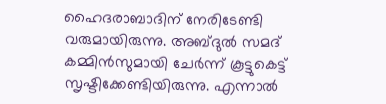ഹൈദരാബാദിന് നേരിടേണ്ടി വരുമായിരുന്നു. അബ്ദുല്‍ സമദ് കമ്മിന്‍സുമായി ചേര്‍ന്ന് കൂട്ടുകെട്ട് സൃഷ്ടിക്കേണ്ടിയിരുന്നു. എന്നാല്‍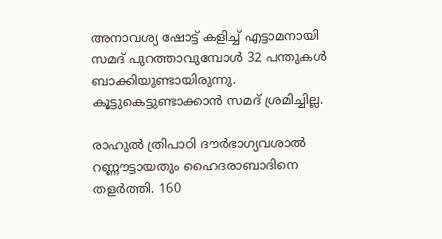അനാവശ്യ ഷോട്ട് കളിച്ച് എട്ടാമനായി സമദ് പുറത്താവുമ്പോള്‍ 32 പന്തുകള്‍ ബാക്കിയുണ്ടായിരുന്നു. കൂട്ടുകെട്ടുണ്ടാക്കാന്‍ സമദ് ശ്രമിച്ചില്ല.

രാഹുല്‍ ത്രിപാഠി ദൗര്‍ഭാഗ്യവശാല്‍ റണ്ണൗട്ടായതും ഹൈദരാബാദിനെ തളര്‍ത്തി. 160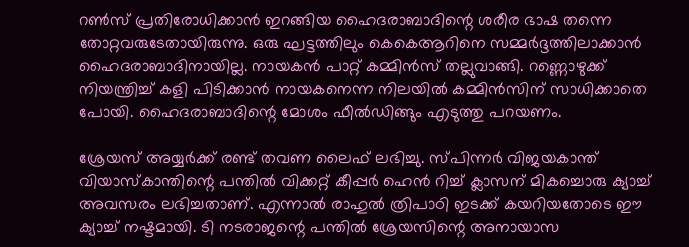റണ്‍സ് പ്രതിരോധിക്കാന്‍ ഇറങ്ങിയ ഹൈദരാബാദിന്റെ ശരീര ഭാഷ തന്നെ തോറ്റവരുടേതായിരുന്നു. ഒരു ഘട്ടത്തിലും കെകെആറിനെ സമ്മര്‍ദ്ദത്തിലാക്കാന്‍ ഹൈദരാബാദിനായില്ല. നായകന്‍ പാറ്റ് കമ്മിന്‍സ് തല്ലുവാങ്ങി. റണ്ണൊഴുക്ക് നിയന്ത്രിച്ച് കളി പിടിക്കാന്‍ നായകനെന്ന നിലയില്‍ കമ്മിന്‍സിന് സാധിക്കാതെ പോയി. ഹൈദരാബാദിന്റെ മോശം ഫീല്‍ഡിങ്ങും എടുത്തു പറയണം.

ശ്രേയസ് അയ്യര്‍ക്ക് രണ്ട് തവണ ലൈഫ് ലഭിച്ചു. സ്പിന്നര്‍ വിജയകാന്ത് വിയാസ്‌കാന്തിന്റെ പന്തില്‍ വിക്കറ്റ് കീപ്പര്‍ ഹെന്‍ റിച്ച് ക്ലാസന് മികച്ചൊരു ക്യാച്ച് അവസരം ലഭിച്ചതാണ്. എന്നാല്‍ രാഹുല്‍ ത്രിപാഠി ഇടക്ക് കയറിയതോടെ ഈ ക്യാച്ച് നഷ്ടമായി. ടി നടരാജന്റെ പന്തില്‍ ശ്രേയസിന്റെ അനായാസ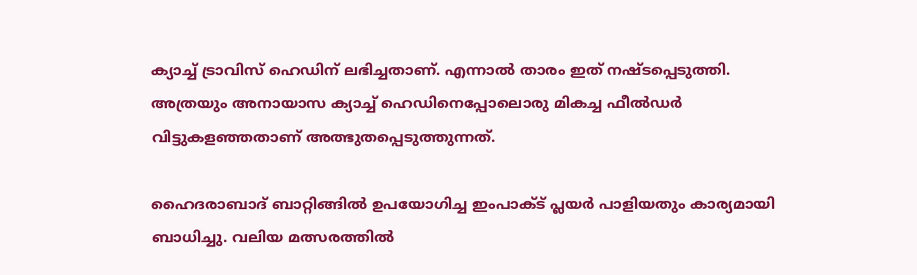ക്യാച്ച് ട്രാവിസ് ഹെഡിന് ലഭിച്ചതാണ്. എന്നാല്‍ താരം ഇത് നഷ്ടപ്പെടുത്തി. അത്രയും അനായാസ ക്യാച്ച് ഹെഡിനെപ്പോലൊരു മികച്ച ഫീല്‍ഡര്‍ വിട്ടുകളഞ്ഞതാണ് അത്ഭുതപ്പെടുത്തുന്നത്.

ഹൈദരാബാദ് ബാറ്റിങ്ങില്‍ ഉപയോഗിച്ച ഇംപാക്ട് പ്ലയര്‍ പാളിയതും കാര്യമായി ബാധിച്ചു. വലിയ മത്സരത്തില്‍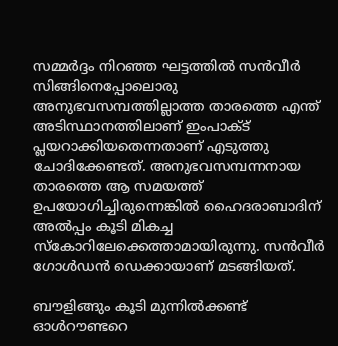സമ്മര്‍ദ്ദം നിറഞ്ഞ ഘട്ടത്തില്‍ സന്‍വീര്‍ സിങ്ങിനെപ്പോലൊരു അനുഭവസമ്പത്തില്ലാത്ത താരത്തെ എന്ത് അടിസ്ഥാനത്തിലാണ് ഇംപാക്ട് പ്ലയറാക്കിയതെന്നതാണ് എടുത്തു ചോദിക്കേണ്ടത്. അനുഭവസമ്പന്നനായ താരത്തെ ആ സമയത്ത് ഉപയോഗിച്ചിരുന്നെങ്കില്‍ ഹൈദരാബാദിന് അല്‍പ്പം കൂടി മികച്ച സ്‌കോറിലേക്കെത്താമായിരുന്നു. സന്‍വീര്‍ ഗോള്‍ഡന്‍ ഡെക്കായാണ് മടങ്ങിയത്.

ബൗളിങ്ങും കൂടി മുന്നില്‍ക്കണ്ട് ഓള്‍റൗണ്ടറെ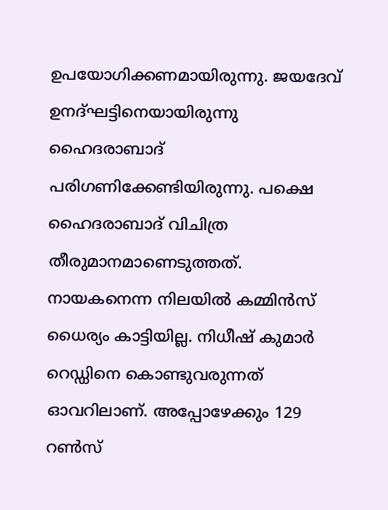ഉപയോഗിക്കണമായിരുന്നു. ജയദേവ് ഉനദ്ഘട്ടിനെയായിരുന്നു ഹൈദരാബാദ് പരിഗണിക്കേണ്ടിയിരുന്നു. പക്ഷെ ഹൈദരാബാദ് വിചിത്ര തീരുമാനമാണെടുത്തത്. നായകനെന്ന നിലയില്‍ കമ്മിന്‍സ് ധൈര്യം കാട്ടിയില്ല. നിധീഷ് കുമാര്‍ റെഡ്ഡിനെ കൊണ്ടുവരുന്നത് ഓവറിലാണ്. അപ്പോഴേക്കും 129 റണ്‍സ്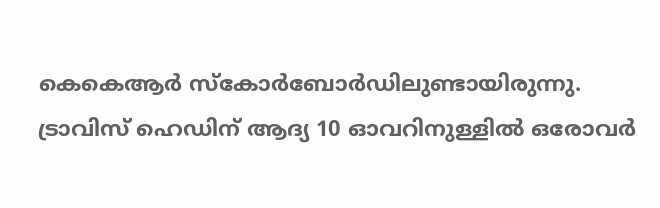കെകെആര്‍ സ്‌കോര്‍ബോര്‍ഡിലുണ്ടായിരുന്നു. ട്രാവിസ് ഹെഡിന് ആദ്യ 10 ഓവറിനുള്ളില്‍ ഒരോവര്‍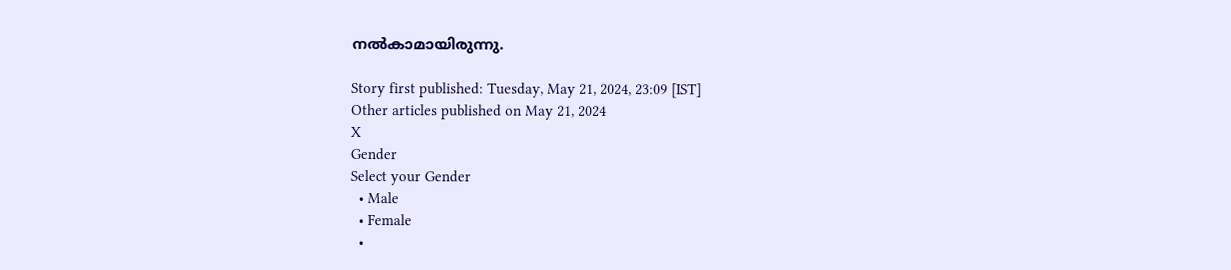നല്‍കാമായിരുന്നു.

Story first published: Tuesday, May 21, 2024, 23:09 [IST]
Other articles published on May 21, 2024
X
Gender
Select your Gender
  • Male
  • Female
  •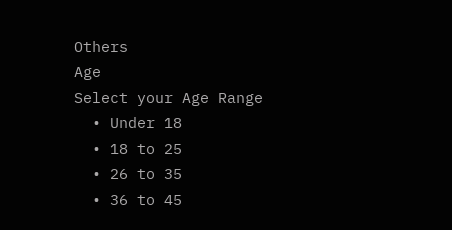Others
Age
Select your Age Range
  • Under 18
  • 18 to 25
  • 26 to 35
  • 36 to 45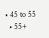• 45 to 55
  • 55+